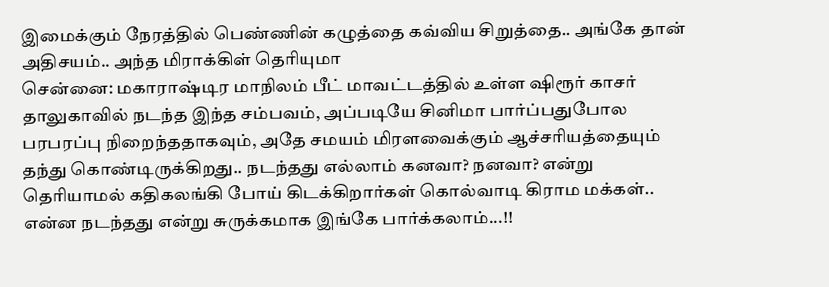இமைக்கும் நேரத்தில் பெண்ணின் கழுத்தை கவ்விய சிறுத்தை.. அங்கே தான் அதிசயம்.. அந்த மிராக்கிள் தெரியுமா
சென்னை: மகாராஷ்டிர மாநிலம் பீட் மாவட்டத்தில் உள்ள ஷிரூர் காசர் தாலுகாவில் நடந்த இந்த சம்பவம், அப்படியே சினிமா பார்ப்பதுபோல பரபரப்பு நிறைந்ததாகவும், அதே சமயம் மிரளவைக்கும் ஆச்சரியத்தையும் தந்து கொண்டிருக்கிறது.. நடந்தது எல்லாம் கனவா? நனவா? என்று தெரியாமல் கதிகலங்கி போய் கிடக்கிறார்கள் கொல்வாடி கிராம மக்கள்.. என்ன நடந்தது என்று சுருக்கமாக இங்கே பார்க்கலாம்...!!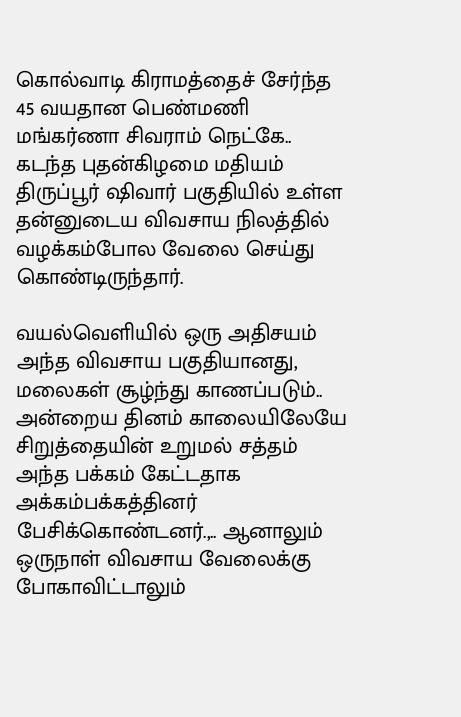கொல்வாடி கிராமத்தைச் சேர்ந்த 45 வயதான பெண்மணி மங்கர்ணா சிவராம் நெட்கே.. கடந்த புதன்கிழமை மதியம் திருப்பூர் ஷிவார் பகுதியில் உள்ள தன்னுடைய விவசாய நிலத்தில் வழக்கம்போல வேலை செய்து கொண்டிருந்தார்.

வயல்வெளியில் ஒரு அதிசயம்
அந்த விவசாய பகுதியானது, மலைகள் சூழ்ந்து காணப்படும்.. அன்றைய தினம் காலையிலேயே சிறுத்தையின் உறுமல் சத்தம் அந்த பக்கம் கேட்டதாக அக்கம்பக்கத்தினர் பேசிக்கொண்டனர்.,.. ஆனாலும் ஒருநாள் விவசாய வேலைக்கு போகாவிட்டாலும்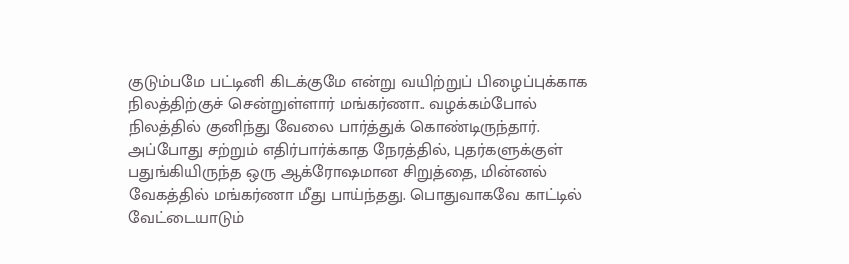குடும்பமே பட்டினி கிடக்குமே என்று வயிற்றுப் பிழைப்புக்காக நிலத்திற்குச் சென்றுள்ளார் மங்கர்ணா.. வழக்கம்போல் நிலத்தில் குனிந்து வேலை பார்த்துக் கொண்டிருந்தார்.
அப்போது சற்றும் எதிர்பார்க்காத நேரத்தில், புதர்களுக்குள் பதுங்கியிருந்த ஒரு ஆக்ரோஷமான சிறுத்தை, மின்னல் வேகத்தில் மங்கர்ணா மீது பாய்ந்தது. பொதுவாகவே காட்டில் வேட்டையாடும்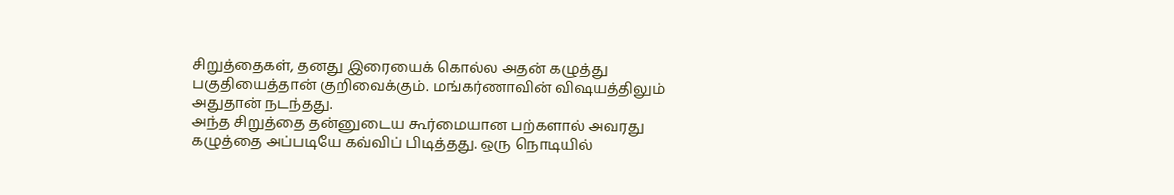சிறுத்தைகள், தனது இரையைக் கொல்ல அதன் கழுத்து பகுதியைத்தான் குறிவைக்கும். மங்கர்ணாவின் விஷயத்திலும் அதுதான் நடந்தது.
அந்த சிறுத்தை தன்னுடைய கூர்மையான பற்களால் அவரது கழுத்தை அப்படியே கவ்விப் பிடித்தது. ஒரு நொடியில்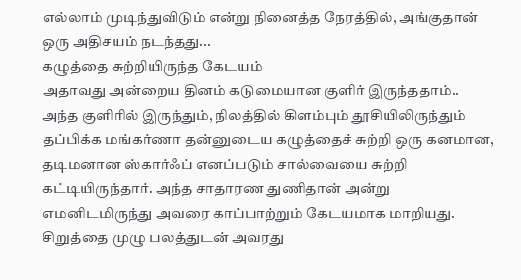எல்லாம் முடிந்துவிடும் என்று நினைத்த நேரத்தில், அங்குதான் ஒரு அதிசயம் நடந்தது...
கழுத்தை சுற்றியிருந்த கேடயம்
அதாவது அன்றைய தினம் கடுமையான குளிர் இருந்ததாம்.. அந்த குளிரில் இருந்தும், நிலத்தில் கிளம்பும் தூசியிலிருந்தும் தப்பிக்க மங்கர்ணா தன்னுடைய கழுத்தைச் சுற்றி ஒரு கனமான, தடிமனான ஸ்கார்ஃப் எனப்படும் சால்வையை சுற்றி கட்டியிருந்தார். அந்த சாதாரண துணிதான் அன்று எமனிடமிருந்து அவரை காப்பாற்றும் கேடயமாக மாறியது.
சிறுத்தை முழு பலத்துடன் அவரது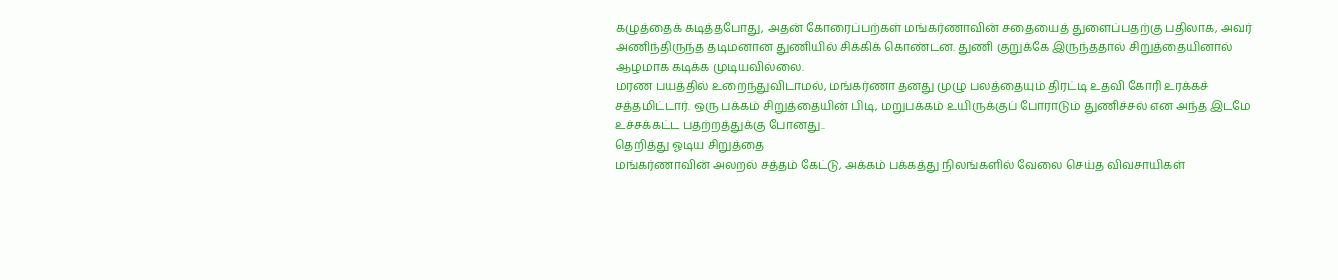கழுத்தைக் கடித்தபோது, அதன் கோரைப்பற்கள் மங்கர்ணாவின் சதையைத் துளைப்பதற்கு பதிலாக, அவர் அணிந்திருந்த தடிமனான துணியில் சிக்கிக் கொண்டன. துணி குறுக்கே இருந்ததால் சிறுத்தையினால் ஆழமாக கடிக்க முடியவில்லை.
மரண பயத்தில் உறைந்துவிடாமல், மங்கர்ணா தனது முழு பலத்தையும் திரட்டி உதவி கோரி உரக்கச் சத்தமிட்டார். ஒரு பக்கம் சிறுத்தையின் பிடி, மறுபக்கம் உயிருக்குப் போராடும் துணிச்சல் என அந்த இடமே உச்சக்கட்ட பதற்றத்துக்கு போனது..
தெறித்து ஓடிய சிறுத்தை
மங்கர்ணாவின் அலறல் சத்தம் கேட்டு, அக்கம் பக்கத்து நிலங்களில் வேலை செய்த விவசாயிகள்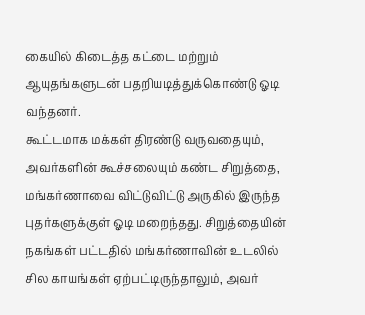கையில் கிடைத்த கட்டை மற்றும் ஆயுதங்களுடன் பதறியடித்துக்கொண்டு ஓடி வந்தனர்.
கூட்டமாக மக்கள் திரண்டு வருவதையும், அவர்களின் கூச்சலையும் கண்ட சிறுத்தை, மங்கர்ணாவை விட்டுவிட்டு அருகில் இருந்த புதர்களுக்குள் ஓடி மறைந்தது. சிறுத்தையின் நகங்கள் பட்டதில் மங்கர்ணாவின் உடலில் சில காயங்கள் ஏற்பட்டிருந்தாலும், அவர்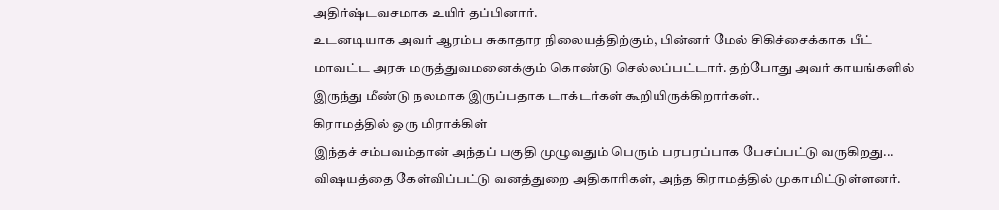அதிர்ஷ்டவசமாக உயிர் தப்பினார்.
உடனடியாக அவர் ஆரம்ப சுகாதார நிலையத்திற்கும், பின்னர் மேல் சிகிச்சைக்காக பீட் மாவட்ட அரசு மருத்துவமனைக்கும் கொண்டு செல்லப்பட்டார். தற்போது அவர் காயங்களில் இருந்து மீண்டு நலமாக இருப்பதாக டாக்டர்கள் கூறியிருக்கிறார்கள்..
கிராமத்தில் ஒரு மிராக்கிள்
இந்தச் சம்பவம்தான் அந்தப் பகுதி முழுவதும் பெரும் பரபரப்பாக பேசப்பட்டு வருகிறது... விஷயத்தை கேள்விப்பட்டு வனத்துறை அதிகாரிகள், அந்த கிராமத்தில் முகாமிட்டுள்ளனர்.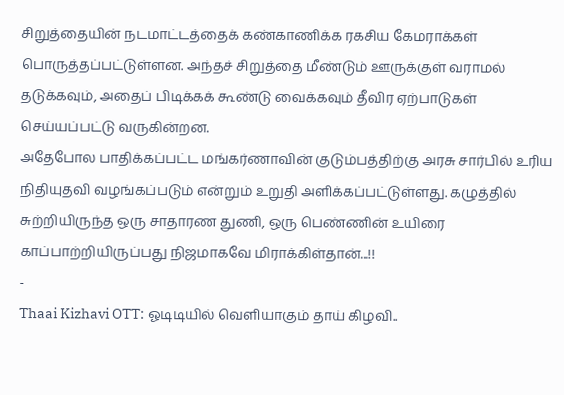சிறுத்தையின் நடமாட்டத்தைக் கண்காணிக்க ரகசிய கேமராக்கள் பொருத்தப்பட்டுள்ளன. அந்தச் சிறுத்தை மீண்டும் ஊருக்குள் வராமல் தடுக்கவும், அதைப் பிடிக்கக் கூண்டு வைக்கவும் தீவிர ஏற்பாடுகள் செய்யப்பட்டு வருகின்றன.
அதேபோல பாதிக்கப்பட்ட மங்கர்ணாவின் குடும்பத்திற்கு அரசு சார்பில் உரிய நிதியுதவி வழங்கப்படும் என்றும் உறுதி அளிக்கப்பட்டுள்ளது. கழுத்தில் சுற்றியிருந்த ஒரு சாதாரண துணி, ஒரு பெண்ணின் உயிரை காப்பாற்றியிருப்பது நிஜமாகவே மிராக்கிள்தான்...!!
-
Thaai Kizhavi OTT: ஓடிடியில் வெளியாகும் தாய் கிழவி..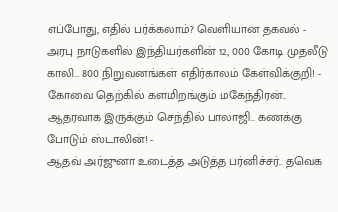எப்போது, எதில் பர்க்கலாம்? வெளியான தகவல் -
அரபு நாடுகளில் இந்தியர்களின் 12, 000 கோடி முதலீடு காலி.. 800 நிறுவனங்கள் எதிர்காலம் கேள்விக்குறி! -
கோவை தெற்கில் களமிறங்கும் மகேந்திரன்.. ஆதரவாக இருக்கும் செந்தில் பாலாஜி.. கணக்கு போடும் ஸ்டாலின்! -
ஆதவ் அர்ஜுனா உடைத்த அடுத்த பர்னிச்சர்.. தவெக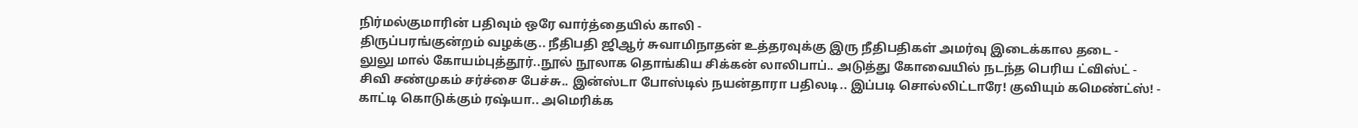நிர்மல்குமாரின் பதிவும் ஒரே வார்த்தையில் காலி -
திருப்பரங்குன்றம் வழக்கு.. நீதிபதி ஜிஆர் சுவாமிநாதன் உத்தரவுக்கு இரு நீதிபதிகள் அமர்வு இடைக்கால தடை -
லுலு மால் கோயம்புத்தூர்..நூல் நூலாக தொங்கிய சிக்கன் லாலிபாப்.. அடுத்து கோவையில் நடந்த பெரிய ட்விஸ்ட் -
சிவி சண்முகம் சர்ச்சை பேச்சு.. இன்ஸ்டா போஸ்டில் நயன்தாரா பதிலடி.. இப்படி சொல்லிட்டாரே! குவியும் கமெண்ட்ஸ்! -
காட்டி கொடுக்கும் ரஷ்யா.. அமெரிக்க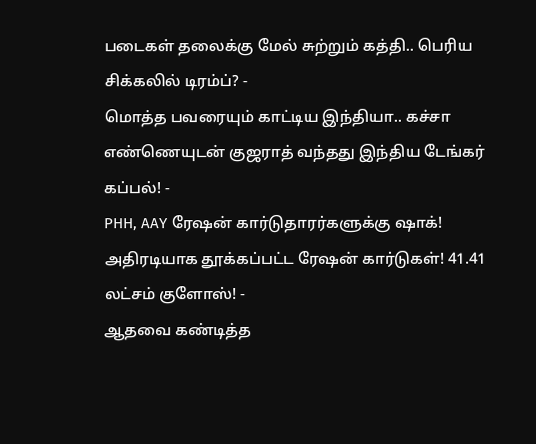படைகள் தலைக்கு மேல் சுற்றும் கத்தி.. பெரிய சிக்கலில் டிரம்ப்? -
மொத்த பவரையும் காட்டிய இந்தியா.. கச்சா எண்ணெயுடன் குஜராத் வந்தது இந்திய டேங்கர் கப்பல்! -
PHH, AAY ரேஷன் கார்டுதாரர்களுக்கு ஷாக்! அதிரடியாக தூக்கப்பட்ட ரேஷன் கார்டுகள்! 41.41 லட்சம் குளோஸ்! -
ஆதவை கண்டித்த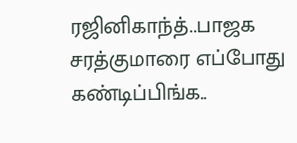ரஜினிகாந்த்..பாஜக சரத்குமாரை எப்போது கண்டிப்பிங்க..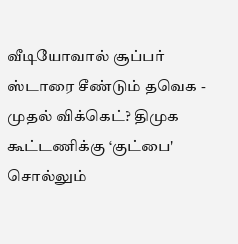வீடியோவால் சூப்பர் ஸ்டாரை சீண்டும் தவெக -
முதல் விக்கெட்? திமுக கூட்டணிக்கு ‘குட்பை' சொல்லும்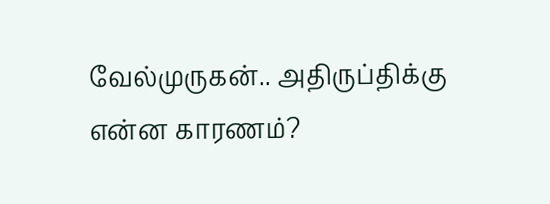வேல்முருகன்.. அதிருப்திக்கு என்ன காரணம்?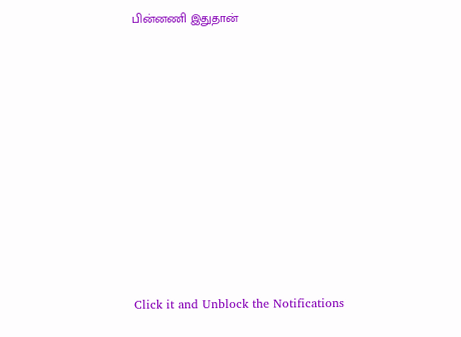பின்னணி இதுதான்












Click it and Unblock the Notifications